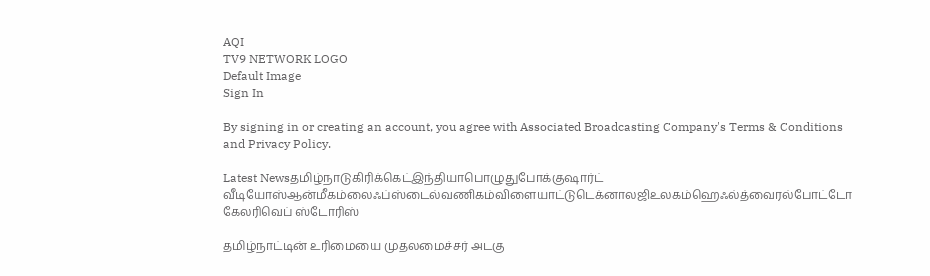AQI
TV9 NETWORK LOGO
Default Image
Sign In

By signing in or creating an account, you agree with Associated Broadcasting Company's Terms & Conditions and Privacy Policy.

Latest Newsதமிழ்நாடுகிரிக்கெட்இந்தியாபொழுதுபோக்குஷார்ட் வீடியோஸ்ஆன்மீகம்லைஃப்ஸ்டைல்வணிகம்விளையாட்டுடெக்னாலஜிஉலகம்ஹெஃல்த்வைரல்போட்டோ கேலரிவெப் ஸ்டோரிஸ்

தமிழ்நாட்டின் உரிமையை முதலமைச்சர் அடகு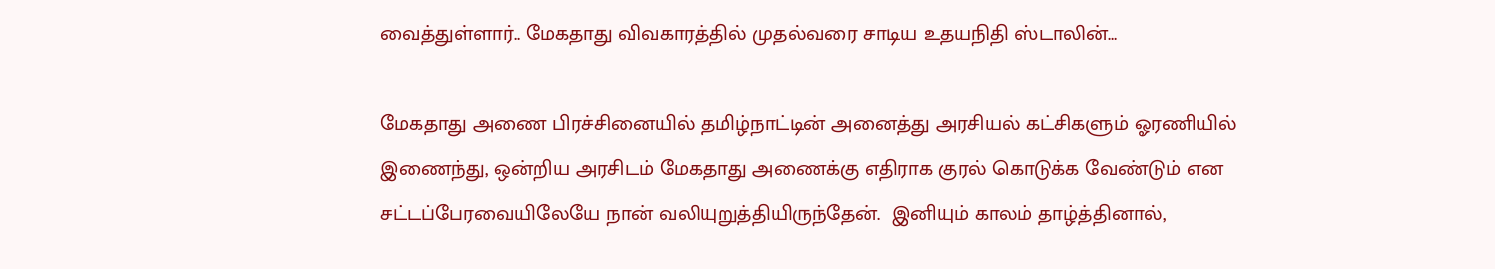வைத்துள்ளார்.. மேகதாது விவகாரத்தில் முதல்வரை சாடிய உதயநிதி ஸ்டாலின்…

மேகதாது அணை பிரச்சினையில் தமிழ்நாட்டின் அனைத்து அரசியல் கட்சிகளும் ஓரணியில் இணைந்து, ஒன்றிய அரசிடம் மேகதாது அணைக்கு எதிராக குரல் கொடுக்க வேண்டும் என சட்டப்பேரவையிலேயே நான் வலியுறுத்தியிருந்தேன்.  இனியும் காலம் தாழ்த்தினால்,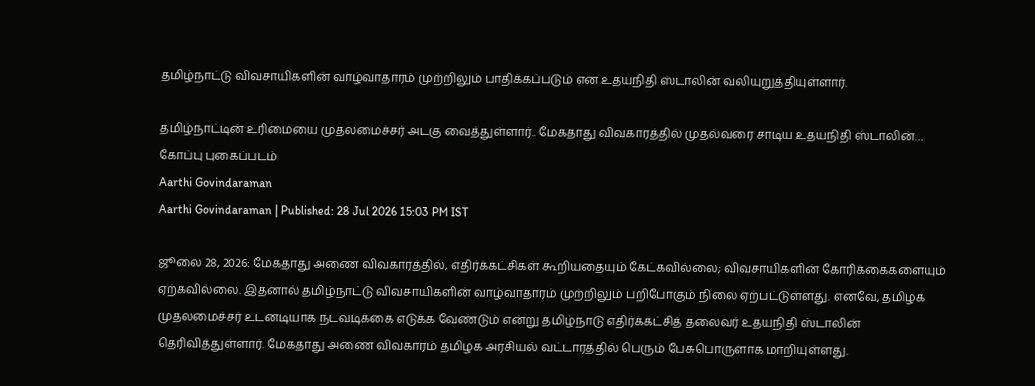தமிழ்நாட்டு விவசாயிகளின் வாழ்வாதாரம் முற்றிலும் பாதிக்கப்படும் என உதயநிதி ஸ்டாலின் வலியுறுத்தியுள்ளார்.

தமிழ்நாட்டின் உரிமையை முதலமைச்சர் அடகு வைத்துள்ளார்.. மேகதாது விவகாரத்தில் முதல்வரை சாடிய உதயநிதி ஸ்டாலின்…
கோப்பு புகைப்படம்
Aarthi Govindaraman
Aarthi Govindaraman | Published: 28 Jul 2026 15:03 PM IST

ஜூலை 28, 2026: மேகதாது அணை விவகாரத்தில், எதிர்க்கட்சிகள் கூறியதையும் கேட்கவில்லை; விவசாயிகளின் கோரிக்கைகளையும் ஏற்கவில்லை. இதனால் தமிழ்நாட்டு விவசாயிகளின் வாழ்வாதாரம் முற்றிலும் பறிபோகும் நிலை ஏற்பட்டுள்ளது. எனவே, தமிழக முதலமைச்சர் உடனடியாக நடவடிக்கை எடுக்க வேண்டும் என்று தமிழ்நாடு எதிர்க்கட்சித் தலைவர் உதயநிதி ஸ்டாலின் தெரிவித்துள்ளார். மேகதாது அணை விவகாரம் தமிழக அரசியல் வட்டாரத்தில் பெரும் பேசுபொருளாக மாறியுள்ளது.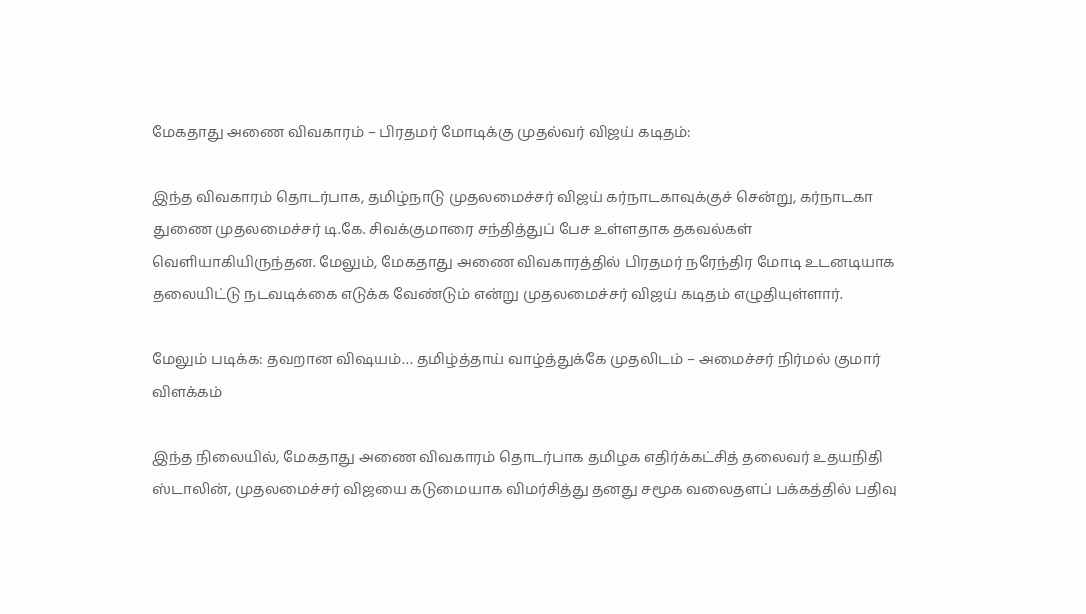மேகதாது அணை விவகாரம் – பிரதமர் மோடிக்கு முதல்வர் விஜய் கடிதம்:

இந்த விவகாரம் தொடர்பாக, தமிழ்நாடு முதலமைச்சர் விஜய் கர்நாடகாவுக்குச் சென்று, கர்நாடகா துணை முதலமைச்சர் டி.கே. சிவக்குமாரை சந்தித்துப் பேச உள்ளதாக தகவல்கள் வெளியாகியிருந்தன. மேலும், மேகதாது அணை விவகாரத்தில் பிரதமர் நரேந்திர மோடி உடனடியாக தலையிட்டு நடவடிக்கை எடுக்க வேண்டும் என்று முதலமைச்சர் விஜய் கடிதம் எழுதியுள்ளார்.

மேலும் படிக்க: தவறான விஷயம்… தமிழ்த்தாய் வாழ்த்துக்கே முதலிடம் – அமைச்சர் நிர்மல் குமார் விளக்கம்

இந்த நிலையில், மேகதாது அணை விவகாரம் தொடர்பாக தமிழக எதிர்க்கட்சித் தலைவர் உதயநிதி ஸ்டாலின், முதலமைச்சர் விஜயை கடுமையாக விமர்சித்து தனது சமூக வலைதளப் பக்கத்தில் பதிவு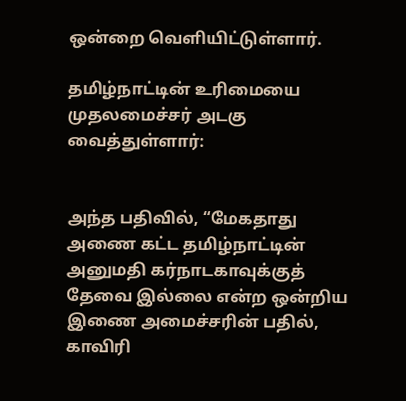ஒன்றை வெளியிட்டுள்ளார்.

தமிழ்நாட்டின் உரிமையை முதலமைச்சர் அடகு வைத்துள்ளார்:


அந்த பதிவில், “மேகதாது அணை கட்ட தமிழ்நாட்டின் அனுமதி கர்நாடகாவுக்குத் தேவை இல்லை என்ற ஒன்றிய இணை அமைச்சரின் பதில், காவிரி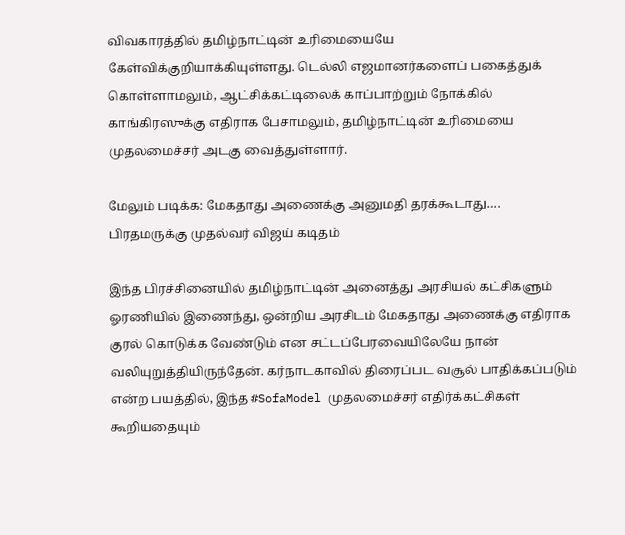விவகாரத்தில் தமிழ்நாட்டின் உரிமையையே கேள்விக்குறியாக்கியுள்ளது. டெல்லி எஜமானர்களைப் பகைத்துக் கொள்ளாமலும், ஆட்சிக்கட்டிலைக் காப்பாற்றும் நோக்கில் காங்கிரஸுக்கு எதிராக பேசாமலும், தமிழ்நாட்டின் உரிமையை முதலமைச்சர் அடகு வைத்துள்ளார்.

மேலும் படிக்க: மேகதாது அணைக்கு அனுமதி தரக்கூடாது…. பிரதமருக்கு முதல்வர் விஜய் கடிதம்

இந்த பிரச்சினையில் தமிழ்நாட்டின் அனைத்து அரசியல் கட்சிகளும் ஓரணியில் இணைந்து, ஒன்றிய அரசிடம் மேகதாது அணைக்கு எதிராக குரல் கொடுக்க வேண்டும் என சட்டப்பேரவையிலேயே நான் வலியுறுத்தியிருந்தேன். கர்நாடகாவில் திரைப்பட வசூல் பாதிக்கப்படும் என்ற பயத்தில், இந்த #SofaModel முதலமைச்சர் எதிர்க்கட்சிகள் கூறியதையும்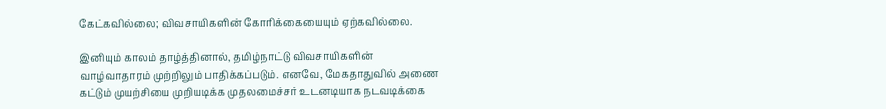கேட்கவில்லை; விவசாயிகளின் கோரிக்கையையும் ஏற்கவில்லை.

இனியும் காலம் தாழ்த்தினால், தமிழ்நாட்டு விவசாயிகளின் வாழ்வாதாரம் முற்றிலும் பாதிக்கப்படும். எனவே, மேகதாதுவில் அணை கட்டும் முயற்சியை முறியடிக்க முதலமைச்சர் உடனடியாக நடவடிக்கை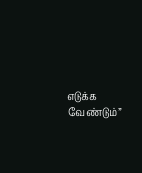எடுக்க வேண்டும்”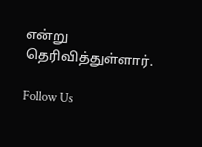என்று தெரிவித்துள்ளார்.

Follow Us